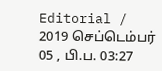Editorial / 2019 செப்டெம்பர் 05 , பி.ப. 03:27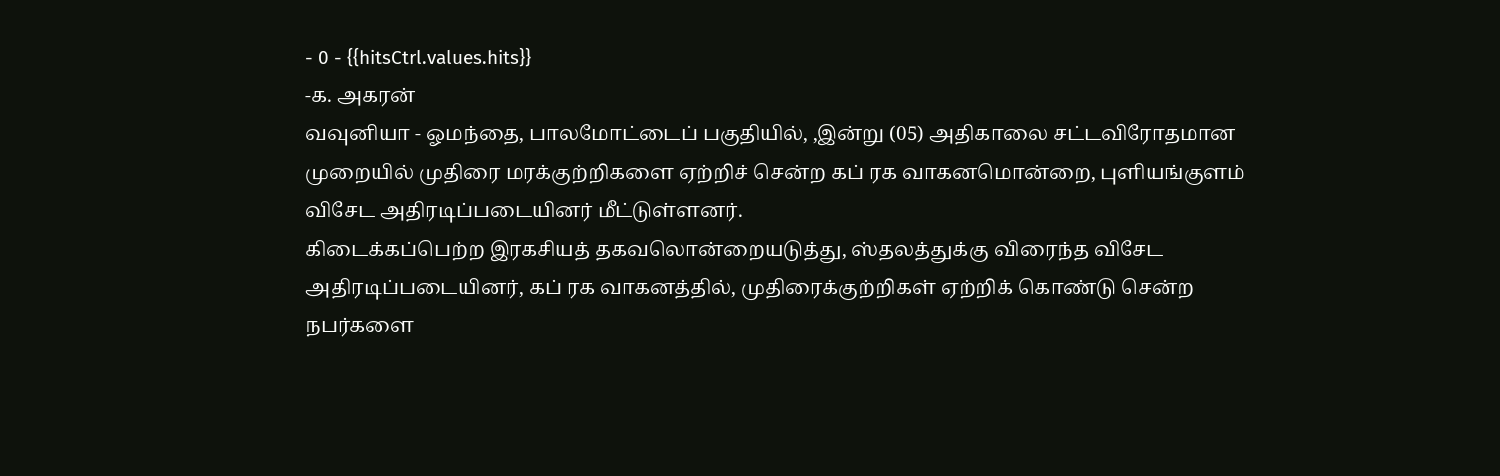- 0 - {{hitsCtrl.values.hits}}
-க. அகரன்
வவுனியா - ஓமந்தை, பாலமோட்டைப் பகுதியில், ,இன்று (05) அதிகாலை சட்டவிரோதமான முறையில் முதிரை மரக்குற்றிகளை ஏற்றிச் சென்ற கப் ரக வாகனமொன்றை, புளியங்குளம் விசேட அதிரடிப்படையினர் மீட்டுள்ளனர்.
கிடைக்கப்பெற்ற இரகசியத் தகவலொன்றையடுத்து, ஸ்தலத்துக்கு விரைந்த விசேட அதிரடிப்படையினர், கப் ரக வாகனத்தில், முதிரைக்குற்றிகள் ஏற்றிக் கொண்டு சென்ற நபர்களை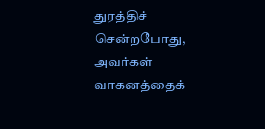துரத்திச் சென்றபோது, அவர்கள் வாகனத்தைக்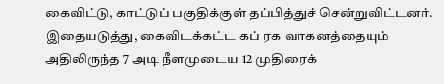கைவிட்டு, காட்டுப் பகுதிக்குள் தப்பித்துச் சென்றுவிட்டனர்.
இதையடுத்து, கைவிடக்கட்ட கப் ரக வாகனத்தையும் அதிலிருந்த 7 அடி நீளமுடைய 12 முதிரைக்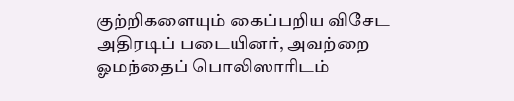குற்றிகளையும் கைப்பறிய விசேட அதிரடிப் படையினர், அவற்றை ஓமந்தைப் பொலிஸாரிடம்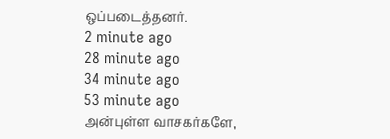ஒப்படைத்தனர்.
2 minute ago
28 minute ago
34 minute ago
53 minute ago
அன்புள்ள வாசகர்களே,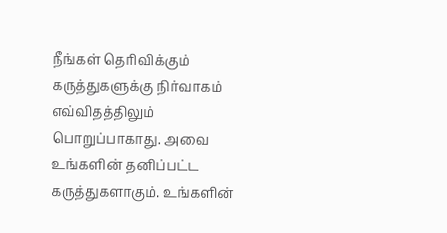நீங்கள் தெரிவிக்கும் கருத்துகளுக்கு நிர்வாகம் எவ்விதத்திலும் பொறுப்பாகாது. அவை உங்களின் தனிப்பட்ட கருத்துகளாகும். உங்களின்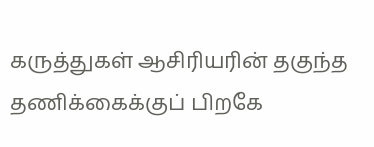கருத்துகள் ஆசிரியரின் தகுந்த தணிக்கைக்குப் பிறகே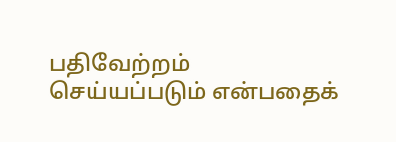பதிவேற்றம் செய்யப்படும் என்பதைக்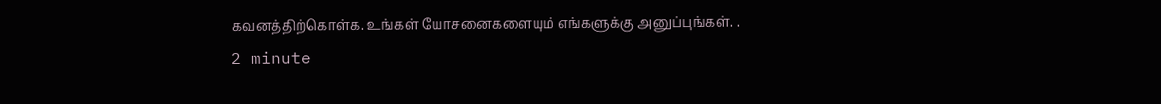கவனத்திற்கொள்க. உங்கள் யோசனைகளையும் எங்களுக்கு அனுப்புங்கள். .
2 minute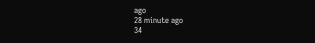ago
28 minute ago
34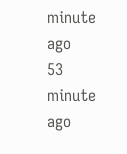minute ago
53 minute ago